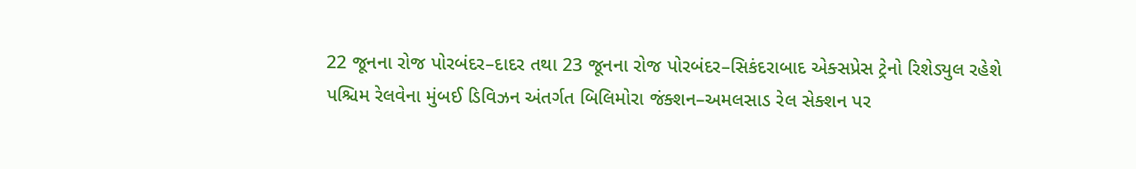22 જૂનના રોજ પોરબંદર–દાદર તથા 23 જૂનના રોજ પોરબંદર–સિકંદરાબાદ એક્સપ્રેસ ટ્રેનો રિશેડ્યુલ રહેશે
પશ્ચિમ રેલવેના મુંબઈ ડિવિઝન અંતર્ગત બિલિમોરા જંક્શન–અમલસાડ રેલ સેક્શન પર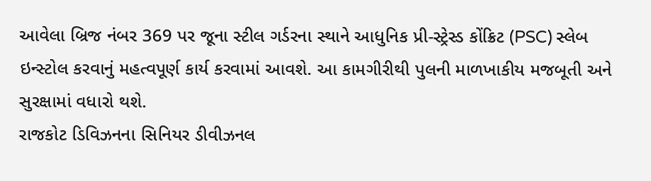આવેલા બ્રિજ નંબર 369 પર જૂના સ્ટીલ ગર્ડરના સ્થાને આધુનિક પ્રી-સ્ટ્રેસ્ડ કોંક્રિટ (PSC) સ્લેબ ઇન્સ્ટોલ કરવાનું મહત્વપૂર્ણ કાર્ય કરવામાં આવશે. આ કામગીરીથી પુલની માળખાકીય મજબૂતી અને સુરક્ષામાં વધારો થશે.
રાજકોટ ડિવિઝનના સિનિયર ડીવીઝનલ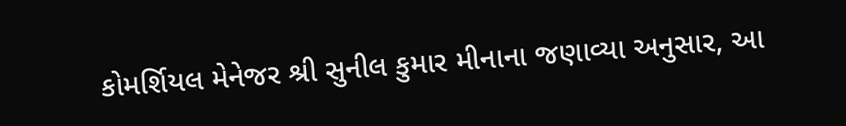કોમર્શિયલ મેનેજર શ્રી સુનીલ કુમાર મીનાના જણાવ્યા અનુસાર, આ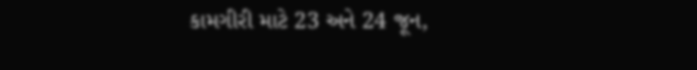કામગીરી માટે 23 અને 24 જૂન,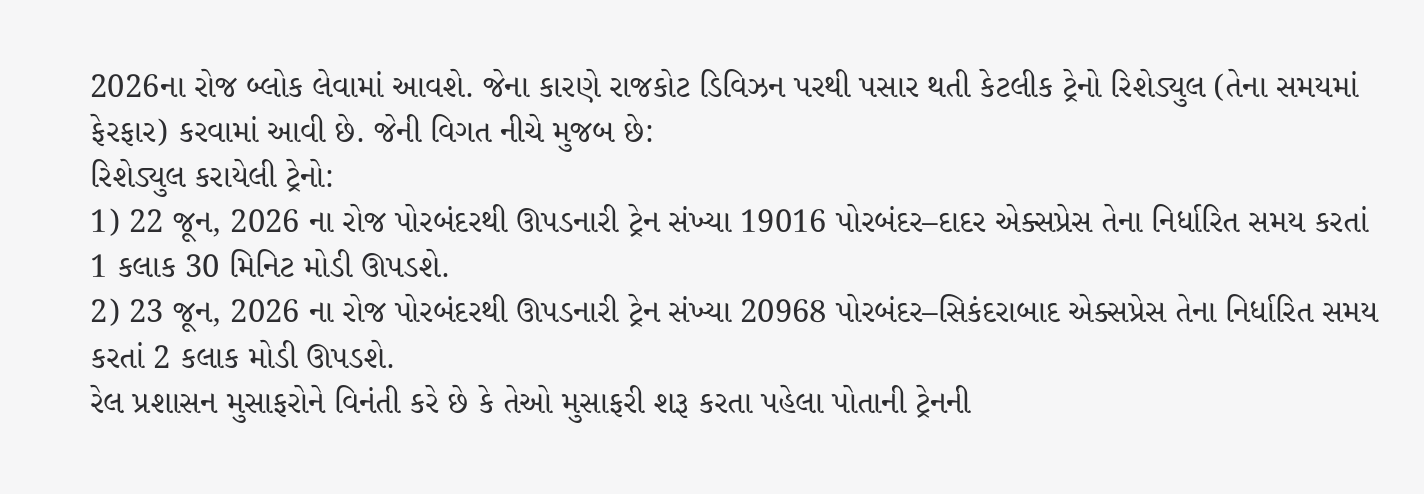2026ના રોજ બ્લોક લેવામાં આવશે. જેના કારણે રાજકોટ ડિવિઝન પરથી પસાર થતી કેટલીક ટ્રેનો રિશેડ્યુલ (તેના સમયમાં ફેરફાર) કરવામાં આવી છે. જેની વિગત નીચે મુજબ છે:
રિશેડ્યુલ કરાયેલી ટ્રેનો:
1) 22 જૂન, 2026 ના રોજ પોરબંદરથી ઊપડનારી ટ્રેન સંખ્યા 19016 પોરબંદર–દાદર એક્સપ્રેસ તેના નિર્ધારિત સમય કરતાં 1 કલાક 30 મિનિટ મોડી ઊપડશે.
2) 23 જૂન, 2026 ના રોજ પોરબંદરથી ઊપડનારી ટ્રેન સંખ્યા 20968 પોરબંદર–સિકંદરાબાદ એક્સપ્રેસ તેના નિર્ધારિત સમય કરતાં 2 કલાક મોડી ઊપડશે.
રેલ પ્રશાસન મુસાફરોને વિનંતી કરે છે કે તેઓ મુસાફરી શરૂ કરતા પહેલા પોતાની ટ્રેનની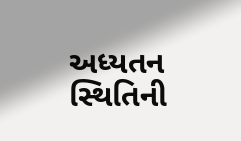અધ્યતન સ્થિતિની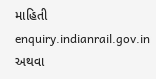માહિતી enquiry.indianrail.gov.in અથવા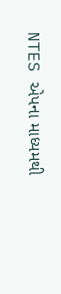NTES એપના માધ્યમથી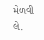મેળવી લે.